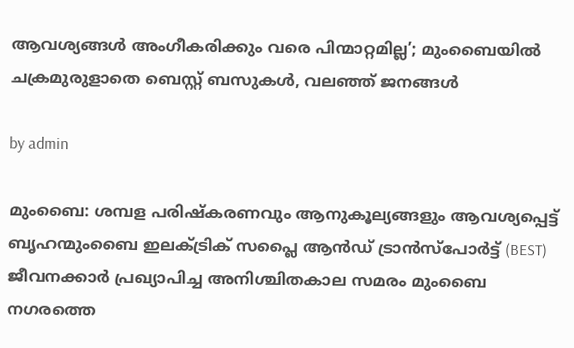ആവശ്യങ്ങൾ അംഗീകരിക്കും വരെ പിന്മാറ്റമില്ല’; മുംബൈയിൽ ചക്രമുരുളാതെ ബെസ്റ്റ് ബസുകൾ, വലഞ്ഞ് ജനങ്ങൾ

by admin

മുംബൈ: ശമ്പള പരിഷ്കരണവും ആനുകൂല്യങ്ങളും ആവശ്യപ്പെട്ട് ബൃഹന്മുംബൈ ഇലക്ട്രിക് സപ്ലൈ ആൻഡ് ട്രാൻസ്പോർട്ട് (BEST) ജീവനക്കാർ പ്രഖ്യാപിച്ച അനിശ്ചിതകാല സമരം മുംബൈ നഗരത്തെ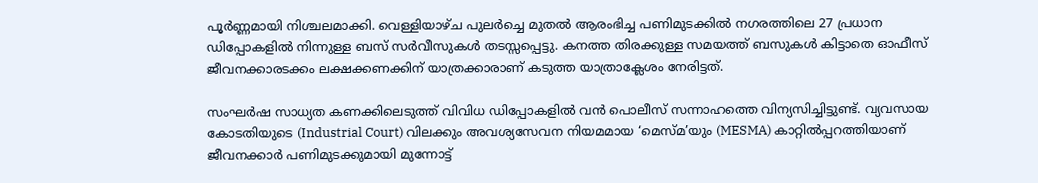പൂർണ്ണമായി നിശ്ചലമാക്കി. വെള്ളിയാഴ്ച പുലർച്ചെ മുതൽ ആരംഭിച്ച പണിമുടക്കിൽ നഗരത്തിലെ 27 പ്രധാന ഡിപ്പോകളിൽ നിന്നുള്ള ബസ് സർവീസുകൾ തടസ്സപ്പെട്ടു. കനത്ത തിരക്കുള്ള സമയത്ത് ബസുകൾ കിട്ടാതെ ഓഫീസ് ജീവനക്കാരടക്കം ലക്ഷക്കണക്കിന് യാത്രക്കാരാണ് കടുത്ത യാത്രാക്ലേശം നേരിട്ടത്.

സംഘർഷ സാധ്യത കണക്കിലെടുത്ത് വിവിധ ഡിപ്പോകളിൽ വൻ പൊലീസ് സന്നാഹത്തെ വിന്യസിച്ചിട്ടുണ്ട്. വ്യവസായ കോടതിയുടെ (Industrial Court) വിലക്കും അവശ്യസേവന നിയമമായ ‘മെസ്മ’യും (MESMA) കാറ്റിൽപ്പറത്തിയാണ് ജീവനക്കാർ പണിമുടക്കുമായി മുന്നോട്ട്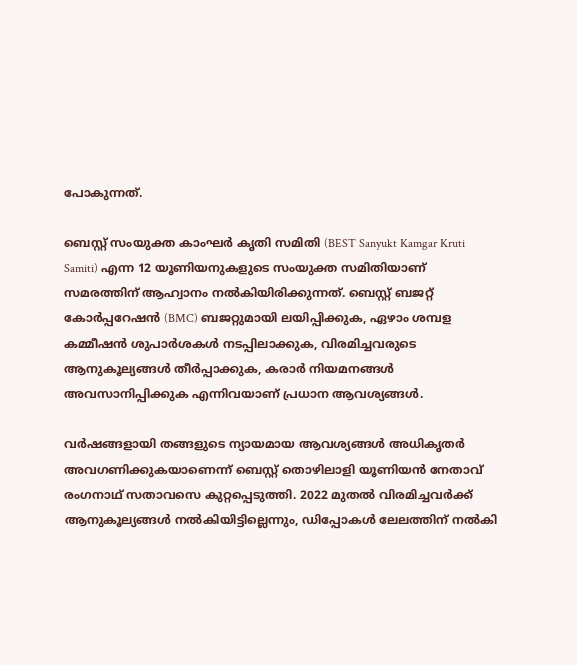പോകുന്നത്.

ബെസ്റ്റ് സംയുക്ത കാംഘർ കൃതി സമിതി (BEST Sanyukt Kamgar Kruti Samiti) എന്ന 12 യൂണിയനുകളുടെ സംയുക്ത സമിതിയാണ് സമരത്തിന് ആഹ്വാനം നൽകിയിരിക്കുന്നത്. ബെസ്റ്റ് ബജറ്റ് കോർപ്പറേഷൻ (BMC) ബജറ്റുമായി ലയിപ്പിക്കുക, ഏഴാം ശമ്പള കമ്മീഷൻ ശുപാർശകൾ നടപ്പിലാക്കുക, വിരമിച്ചവരുടെ ആനുകൂല്യങ്ങൾ തീർപ്പാക്കുക, കരാർ നിയമനങ്ങൾ അവസാനിപ്പിക്കുക എന്നിവയാണ് പ്രധാന ആവശ്യങ്ങൾ.

വർഷങ്ങളായി തങ്ങളുടെ ന്യായമായ ആവശ്യങ്ങൾ അധികൃതർ അവഗണിക്കുകയാണെന്ന് ബെസ്റ്റ് തൊഴിലാളി യൂണിയൻ നേതാവ് രംഗനാഥ് സതാവസെ കുറ്റപ്പെടുത്തി. 2022 മുതൽ വിരമിച്ചവർക്ക് ആനുകൂല്യങ്ങൾ നൽകിയിട്ടില്ലെന്നും, ഡിപ്പോകൾ ലേലത്തിന് നൽകി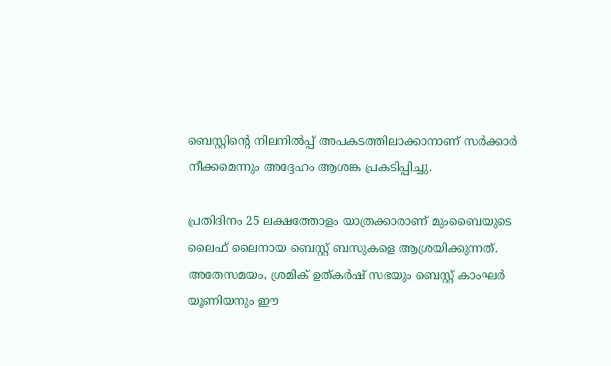ബെസ്റ്റിന്റെ നിലനിൽപ്പ് അപകടത്തിലാക്കാനാണ് സർക്കാർ നീക്കമെന്നും അദ്ദേഹം ആശങ്ക പ്രകടിപ്പിച്ചു.

പ്രതിദിനം 25 ലക്ഷത്തോളം യാത്രക്കാരാണ് മുംബൈയുടെ ലൈഫ് ലൈനായ ബെസ്റ്റ് ബസുകളെ ആശ്രയിക്കുന്നത്. അതേസമയം, ശ്രമിക് ഉത്കർഷ് സഭയും ബെസ്റ്റ് കാംഘർ യൂണിയനും ഈ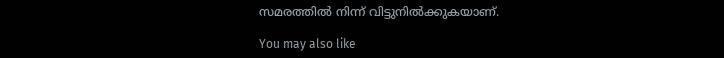സമരത്തിൽ നിന്ന് വിട്ടുനിൽക്കുകയാണ്.

You may also like